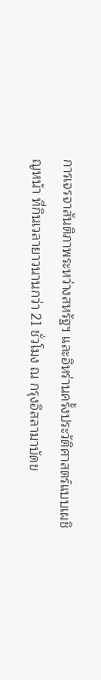การเจรจาสันติภาพระหว่างสหรัฐฯ และอิหร่านครั้งประวัติศาสตร์แบบเผชิญหน้า ที่กินเวลายาวนานกว่า 21 ชั่วโมง ณ กรุงอิสลามาบัดข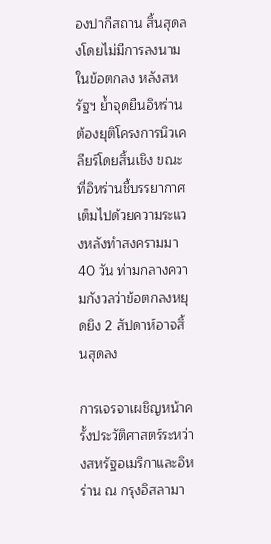องปากีสถาน สิ้นสุดลงโดยไม่มีการลงนามในข้อตกลง หลังสหรัฐฯ ย้ำจุดยืนอิหร่านต้องยุติโครงการนิวเคลียร์โดยสิ้นเชิง ขณะที่อิหร่านชี้บรรยากาศเต็มไปด้วยความระแวงหลังทำสงครามมา 40 วัน ท่ามกลางความกังวลว่าข้อตกลงหยุดยิง 2 สัปดาห์อาจสิ้นสุดลง

การเจรจาเผชิญหน้าครั้งประวัติศาสตร์ระหว่างสหรัฐอเมริกาและอิหร่าน ณ กรุงอิสลามา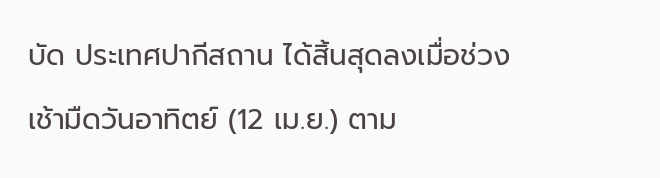บัด ประเทศปากีสถาน ได้สิ้นสุดลงเมื่อช่วงเช้ามืดวันอาทิตย์ (12 เม.ย.) ตาม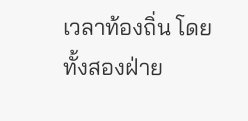เวลาท้องถิ่น โดยทั้งสองฝ่าย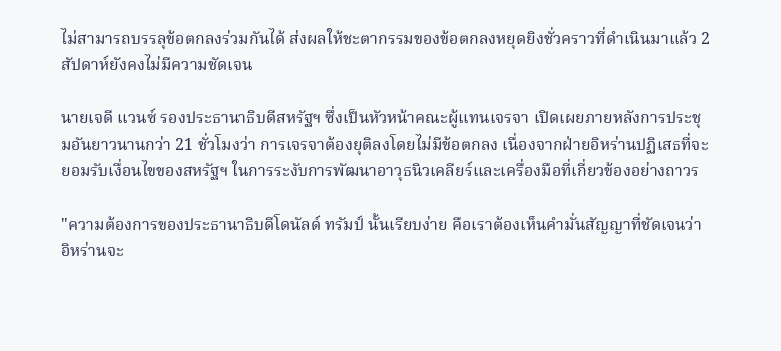ไม่สามารถบรรลุข้อตกลงร่วมกันได้ ส่งผลให้ชะตากรรมของข้อตกลงหยุดยิงชั่วคราวที่ดำเนินมาแล้ว 2 สัปดาห์ยังคงไม่มีความชัดเจน

นายเจดี แวนซ์ รองประธานาธิบดีสหรัฐฯ ซึ่งเป็นหัวหน้าคณะผู้แทนเจรจา เปิดเผยภายหลังการประชุมอันยาวนานกว่า 21 ชั่วโมงว่า การเจรจาต้องยุติลงโดยไม่มีข้อตกลง เนื่องจากฝ่ายอิหร่านปฏิเสธที่จะยอมรับเงื่อนไขของสหรัฐฯ ในการระงับการพัฒนาอาวุธนิวเคลียร์และเครื่องมือที่เกี่ยวข้องอย่างถาวร

"ความต้องการของประธานาธิบดีโดนัลด์ ทรัมป์ นั้นเรียบง่าย คือเราต้องเห็นคำมั่นสัญญาที่ชัดเจนว่าอิหร่านจะ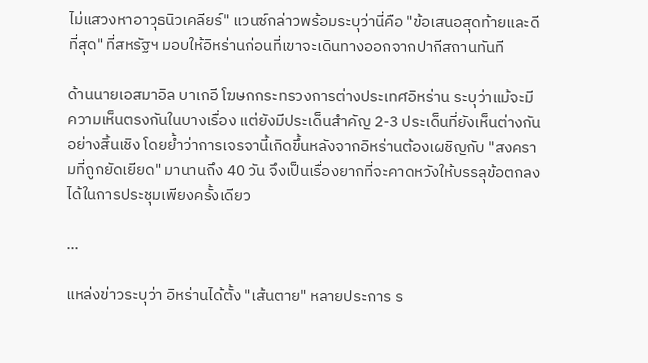ไม่แสวงหาอาวุธนิวเคลียร์" แวนซ์กล่าวพร้อมระบุว่านี่คือ "ข้อเสนอสุดท้ายและดีที่สุด" ที่สหรัฐฯ มอบให้อิหร่านก่อนที่เขาจะเดินทางออกจากปากีสถานทันที

ด้านนายเอสมาอิล บาเกอี โฆษกกระทรวงการต่างประเทศอิหร่าน ระบุว่าแม้จะมีความเห็นตรงกันในบางเรื่อง แต่ยังมีประเด็นสำคัญ 2-3 ประเด็นที่ยังเห็นต่างกันอย่างสิ้นเชิง โดยย้ำว่าการเจรจานี้เกิดขึ้นหลังจากอิหร่านต้องเผชิญกับ "สงครามที่ถูกยัดเยียด" มานานถึง 40 วัน จึงเป็นเรื่องยากที่จะคาดหวังให้บรรลุข้อตกลงได้ในการประชุมเพียงครั้งเดียว

...

แหล่งข่าวระบุว่า อิหร่านได้ตั้ง "เส้นตาย" หลายประการ ร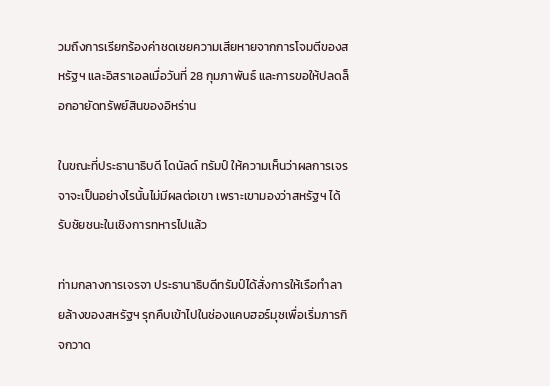วมถึงการเรียกร้องค่าชดเชยความเสียหายจากการโจมตีของสหรัฐฯ และอิสราเอลเมื่อวันที่ 28 กุมภาพันธ์ และการขอให้ปลดล็อกอายัดทรัพย์สินของอิหร่าน

ในขณะที่ประธานาธิบดี โดนัลด์ ทรัมป์ ให้ความเห็นว่าผลการเจรจาจะเป็นอย่างไรนั้นไม่มีผลต่อเขา เพราะเขามองว่าสหรัฐฯ ได้รับชัยชนะในเชิงการทหารไปแล้ว

ท่ามกลางการเจรจา ประธานาธิบดีทรัมป์ได้สั่งการให้เรือทำลายล้างของสหรัฐฯ รุกคืบเข้าไปในช่องแคบฮอร์มุซเพื่อเริ่มภารกิจกวาด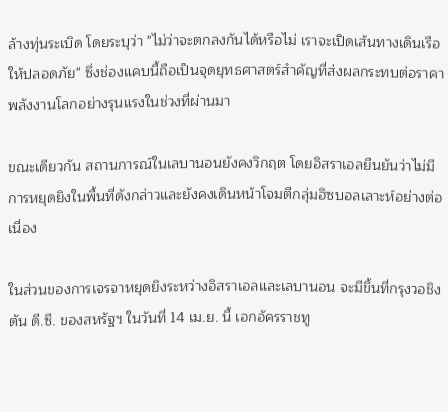ล้างทุ่นระเบิด โดยระบุว่า "ไม่ว่าจะตกลงกันได้หรือไม่ เราจะเปิดเส้นทางเดินเรือให้ปลอดภัย" ซึ่งช่องแคบนี้ถือเป็นจุดยุทธศาสตร์สำคัญที่ส่งผลกระทบต่อราคาพลังงานโลกอย่างรุนแรงในช่วงที่ผ่านมา

ขณะเดียวกัน สถานการณ์ในเลบานอนยังคงวิกฤต โดยอิสราเอลยืนยันว่าไม่มีการหยุดยิงในพื้นที่ดังกล่าวและยังคงเดินหน้าโจมตีกลุ่มฮิซบอลเลาะห์อย่างต่อเนื่อง

ในส่วนของการเจรจาหยุดยิงระหว่างอิสราเอลและเลบานอน จะมีขึ้นที่กรุงวอชิงตัน ดี.ซี. ของสหรัฐฯ ในวันที่ 14 เม.ย. นี้ เอกอัครราชทู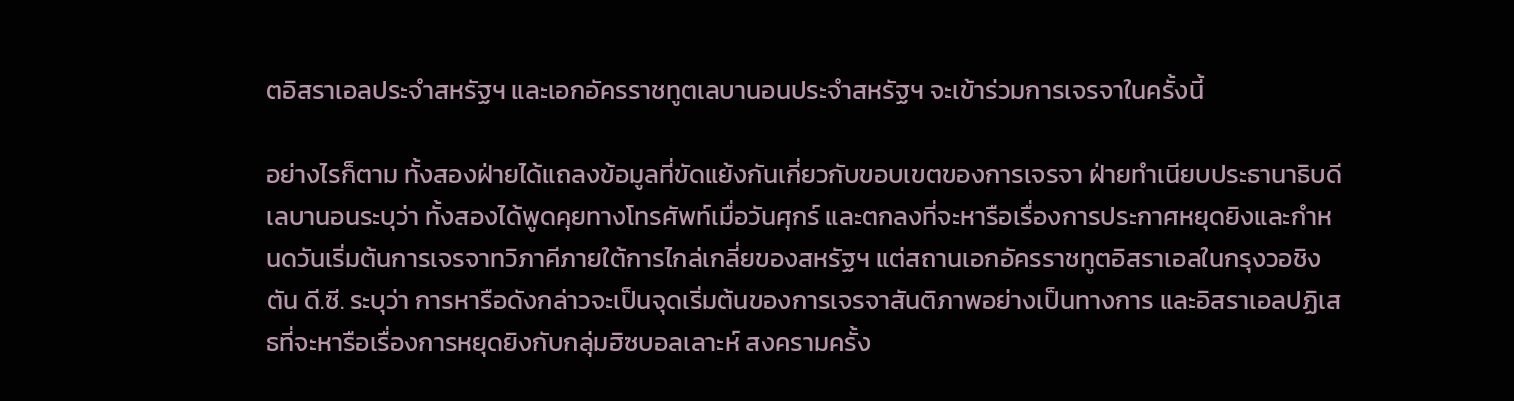ตอิสราเอลประจำสหรัฐฯ และเอกอัครราชทูตเลบานอนประจำสหรัฐฯ จะเข้าร่วมการเจรจาในครั้งนี้

อย่างไรก็ตาม ทั้งสองฝ่ายได้แถลงข้อมูลที่ขัดแย้งกันเกี่ยวกับขอบเขตของการเจรจา ฝ่ายทำเนียบประธานาธิบดีเลบานอนระบุว่า ทั้งสองได้พูดคุยทางโทรศัพท์เมื่อวันศุกร์ และตกลงที่จะหารือเรื่องการประกาศหยุดยิงและกำหนดวันเริ่มต้นการเจรจาทวิภาคีภายใต้การไกล่เกลี่ยของสหรัฐฯ แต่สถานเอกอัครราชทูตอิสราเอลในกรุงวอชิงตัน ดี.ซี. ระบุว่า การหารือดังกล่าวจะเป็นจุดเริ่มต้นของการเจรจาสันติภาพอย่างเป็นทางการ และอิสราเอลปฏิเสธที่จะหารือเรื่องการหยุดยิงกับกลุ่มฮิซบอลเลาะห์ สงครามครั้ง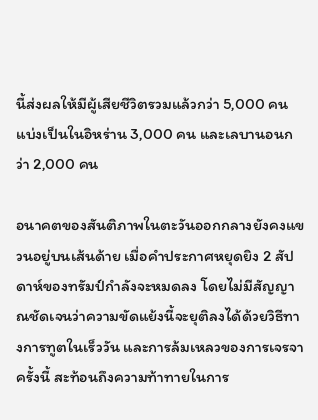นี้ส่งผลให้มีผู้เสียชีวิตรวมแล้วกว่า 5,000 คน แบ่งเป็นในอิหร่าน 3,000 คน และเลบานอนกว่า 2,000 คน

อนาคตของสันติภาพในตะวันออกกลางยังคงแขวนอยู่บนเส้นด้าย เมื่อคำประกาศหยุดยิง 2 สัปดาห์ของทรัมป์กำลังจะหมดลง โดยไม่มีสัญญาณชัดเจนว่าความขัดแย้งนี้จะยุติลงได้ด้วยวิธีทางการทูตในเร็ววัน และการล้มเหลวของการเจรจาครั้งนี้ สะท้อนถึงความท้าทายในการ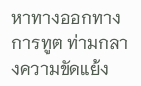หาทางออกทางการทูต ท่ามกลางความขัดแย้ง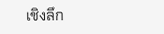เชิงลึก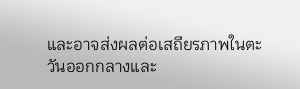และอาจส่งผลต่อเสถียรภาพในตะวันออกกลางและ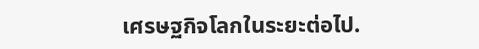เศรษฐกิจโลกในระยะต่อไป.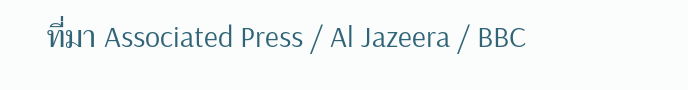ที่มา Associated Press / Al Jazeera / BBC